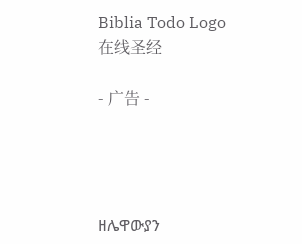Biblia Todo Logo
在线圣经

- 广告 -




ዘሌዋውያን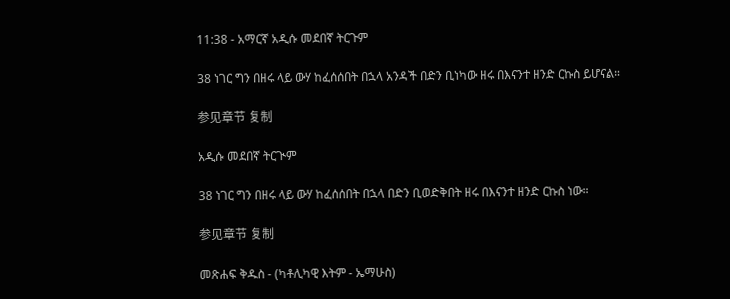11:38 - አማርኛ አዲሱ መደበኛ ትርጉም

38 ነገር ግን በዘሩ ላይ ውሃ ከፈሰሰበት በኋላ አንዳች በድን ቢነካው ዘሩ በእናንተ ዘንድ ርኩስ ይሆናል።

参见章节 复制

አዲሱ መደበኛ ትርጒም

38 ነገር ግን በዘሩ ላይ ውሃ ከፈሰሰበት በኋላ በድን ቢወድቅበት ዘሩ በእናንተ ዘንድ ርኩስ ነው።

参见章节 复制

መጽሐፍ ቅዱስ - (ካቶሊካዊ እትም - ኤማሁስ)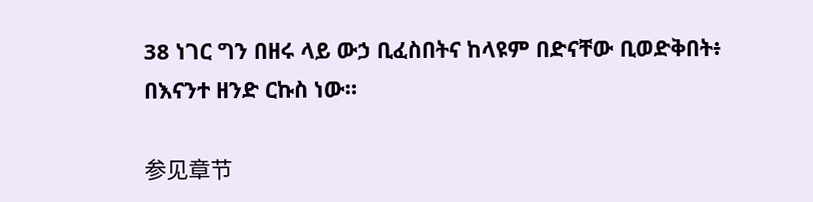38 ነገር ግን በዘሩ ላይ ውኃ ቢፈስበትና ከላዩም በድናቸው ቢወድቅበት፥ በእናንተ ዘንድ ርኩስ ነው።

参见章节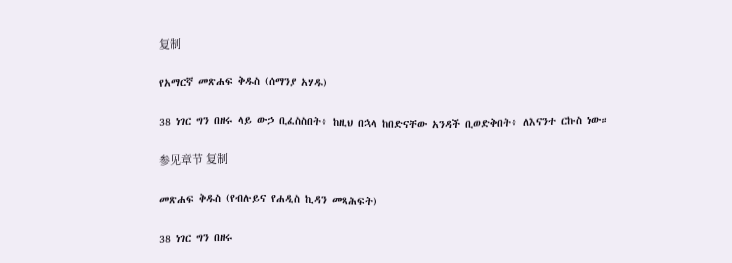复制

የአማርኛ መጽሐፍ ቅዱስ (ሰማንያ አሃዱ)

38 ነገር ግን በዘሩ ላይ ውኃ ቢፈስስበት፥ ከዚህ በኋላ ከበድናቸው አንዳች ቢወድቅበት፥ ለእናንተ ርኩስ ነው።

参见章节 复制

መጽሐፍ ቅዱስ (የብሉይና የሐዲስ ኪዳን መጻሕፍት)

38 ነገር ግን በዘሩ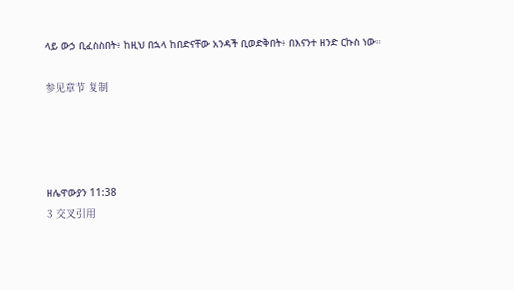ላይ ውኃ ቢፈስስበት፥ ከዚህ በኋላ ከበድናቸው አንዳች ቢወድቅበት፥ በእናንተ ዘንድ ርኩስ ነው።

参见章节 复制




ዘሌዋውያን 11:38
3 交叉引用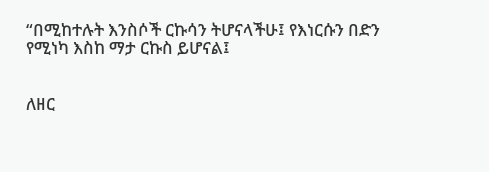“በሚከተሉት እንስሶች ርኩሳን ትሆናላችሁ፤ የእነርሱን በድን የሚነካ እስከ ማታ ርኩስ ይሆናል፤


ለዘር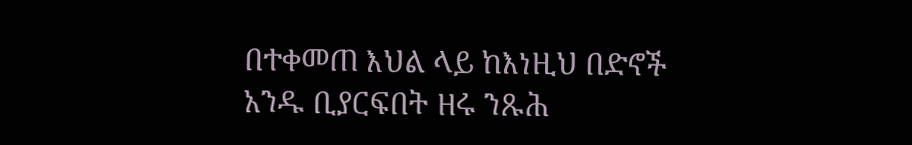በተቀመጠ እህል ላይ ከእነዚህ በድኖች አንዱ ቢያርፍበት ዘሩ ንጹሕ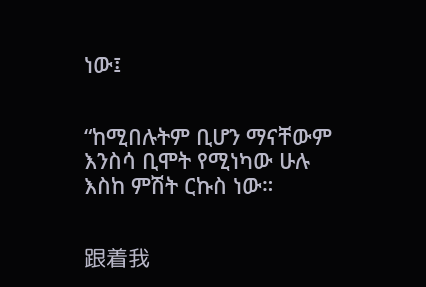ነው፤


“ከሚበሉትም ቢሆን ማናቸውም እንስሳ ቢሞት የሚነካው ሁሉ እስከ ምሽት ርኩስ ነው።


跟着我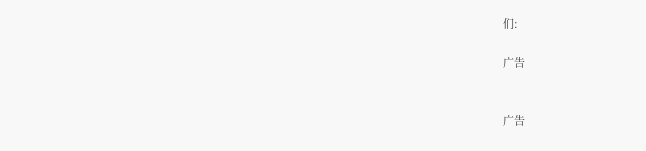们:

广告


广告